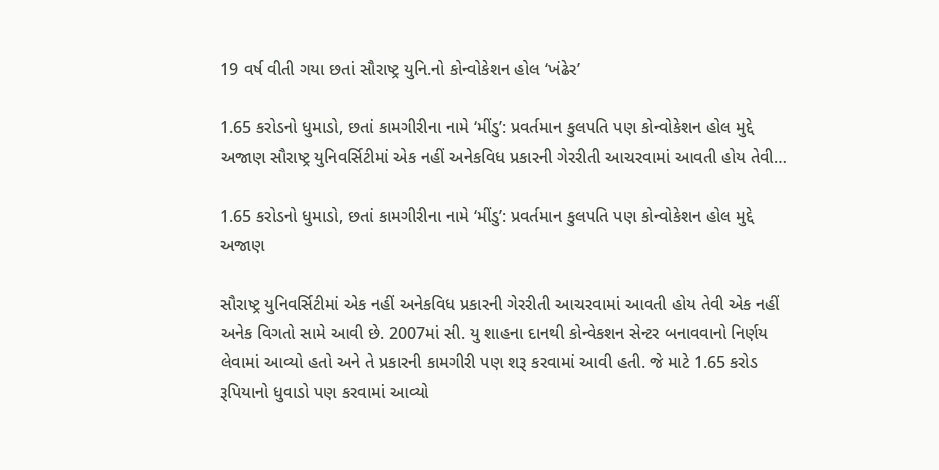19 વર્ષ વીતી ગયા છતાં સૌરાષ્ટ્ર યુનિ.નો કોન્વોકેશન હોલ ‘ખંઢેર’

1.65 કરોડનો ધુમાડો, છતાં કામગીરીના નામે ‘મીંડુ’: પ્રવર્તમાન કુલપતિ પણ કોન્વોકેશન હોલ મુદ્દે અજાણ સૌરાષ્ટ્ર યુનિવર્સિટીમાં એક નહીં અનેકવિધ પ્રકારની ગેરરીતી આચરવામાં આવતી હોય તેવી…

1.65 કરોડનો ધુમાડો, છતાં કામગીરીના નામે ‘મીંડુ’: પ્રવર્તમાન કુલપતિ પણ કોન્વોકેશન હોલ મુદ્દે અજાણ

સૌરાષ્ટ્ર યુનિવર્સિટીમાં એક નહીં અનેકવિધ પ્રકારની ગેરરીતી આચરવામાં આવતી હોય તેવી એક નહીં અનેક વિગતો સામે આવી છે. 2007માં સી. યુ શાહના દાનથી કોન્વેકશન સેન્ટર બનાવવાનો નિર્ણય લેવામાં આવ્યો હતો અને તે પ્રકારની કામગીરી પણ શરૂ કરવામાં આવી હતી. જે માટે 1.65 કરોડ રૂપિયાનો ધુવાડો પણ કરવામાં આવ્યો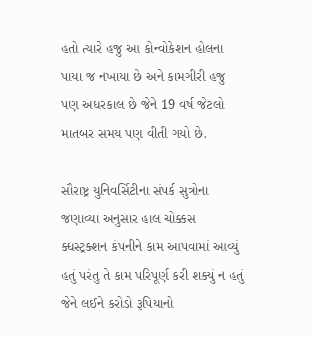હતો ત્યારે હજુ આ કોન્વોકેશન હોલના પાયા જ નખાયા છે અને કામગીરી હજુ પણ અધરકાલ છે જેને 19 વર્ષ જેટલો માતબર સમય પણ વીતી ગયો છે.

સૌરાષ્ટ્ર યુનિવર્સિટીના સંપર્ક સુત્રોના જણાવ્યા અનુસાર હાલ ચોક્કસ ક્ધસ્ટ્રક્શન કંપનીને કામ આપવામાં આવ્યું હતું પરંતુ તે કામ પરિપૂર્ણ કરી શક્યું ન હતું જેને લઈને કરોડો રૂપિયાનો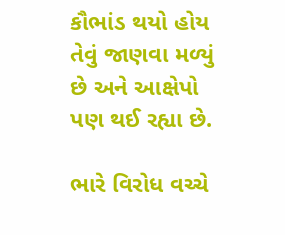કૌભાંડ થયો હોય તેવું જાણવા મળ્યું છે અને આક્ષેપો પણ થઈ રહ્યા છે.

ભારે વિરોધ વચ્ચે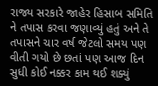રાજ્ય સરકારે જાહેર હિસાબ સમિતિ ને તપાસ કરવા જણાવ્યું હતું અને તે તપાસને ચાર વર્ષ જેટલો સમય પણ વીતી ગયો છે છતાં પણ આજ દિન સુધી કોઈ નક્કર કામ થઈ શક્યું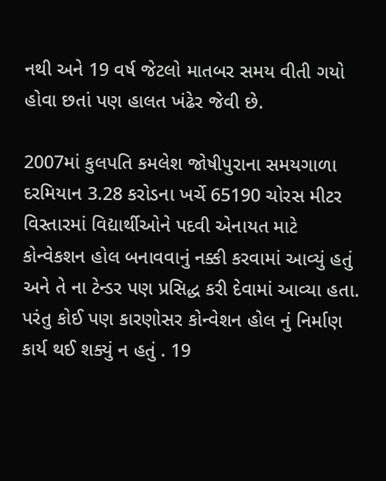નથી અને 19 વર્ષ જેટલો માતબર સમય વીતી ગયો હોવા છતાં પણ હાલત ખંઢેર જેવી છે.

2007માં કુલપતિ કમલેશ જોષીપુરાના સમયગાળા દરમિયાન 3.28 કરોડના ખર્ચે 65190 ચોરસ મીટર વિસ્તારમાં વિદ્યાર્થીઓને પદવી એનાયત માટે કોન્વેકશન હોલ બનાવવાનું નક્કી કરવામાં આવ્યું હતું અને તે ના ટેન્ડર પણ પ્રસિદ્ધ કરી દેવામાં આવ્યા હતા. પરંતુ કોઈ પણ કારણોસર કોન્વેશન હોલ નું નિર્માણ કાર્ય થઈ શક્યું ન હતું . 19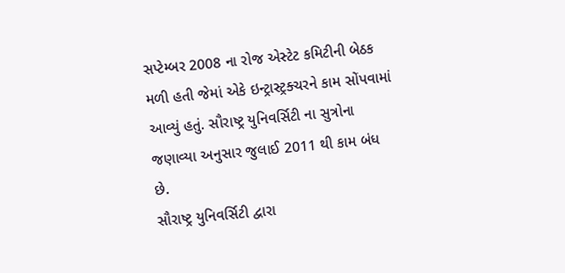સપ્ટેમ્બર 2008 ના રોજ એસ્ટેટ કમિટીની બેઠક મળી હતી જેમાં એકે ઇન્ટ્રાસ્ટ્રક્ચરને કામ સોંપવામાં આવ્યું હતું. સૌરાષ્ટ્ર યુનિવર્સિટી ના સુત્રોના જણાવ્યા અનુસાર જુલાઈ 2011 થી કામ બંધ છે.
સૌરાષ્ટ્ર યુનિવર્સિટી દ્વારા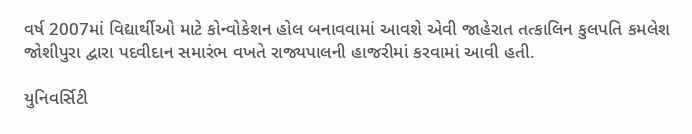વર્ષ 2007માં વિદ્યાર્થીઓ માટે કોન્વોકેશન હોલ બનાવવામાં આવશે એવી જાહેરાત તત્કાલિન કુલપતિ કમલેશ જોશીપુરા દ્વારા પદવીદાન સમારંભ વખતે રાજ્યપાલની હાજરીમાં કરવામાં આવી હતી.

યુનિવર્સિટી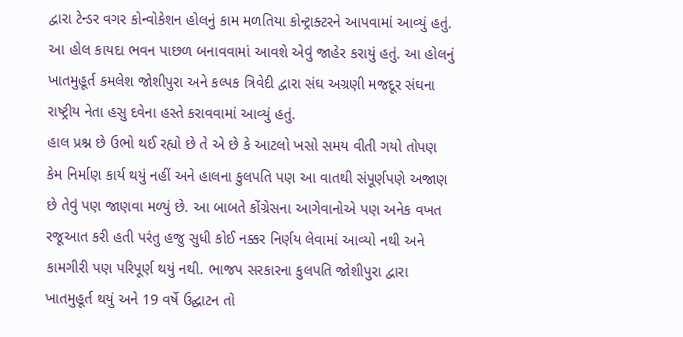દ્વારા ટેન્ડર વગર કોન્વોકેશન હોલનું કામ મળતિયા કોન્ટ્રાક્ટરને આપવામાં આવ્યું હતું. આ હોલ કાયદા ભવન પાછળ બનાવવામાં આવશે એવું જાહેર કરાયું હતું. આ હોલનું ખાતમુહૂર્ત કમલેશ જોશીપુરા અને કલ્પક ત્રિવેદી દ્વારા સંઘ અગ્રણી મજદૂર સંઘના રાષ્ટ્રીય નેતા હસુ દવેના હસ્તે કરાવવામાં આવ્યું હતું.
હાલ પ્રશ્ન છે ઉભો થઈ રહ્યો છે તે એ છે કે આટલો ખસો સમય વીતી ગયો તોપણ કેમ નિર્માણ કાર્ય થયું નહીં અને હાલના કુલપતિ પણ આ વાતથી સંપૂર્ણપણે અજાણ છે તેવું પણ જાણવા મળ્યું છે. આ બાબતે કોંગ્રેસના આગેવાનોએ પણ અનેક વખત રજૂઆત કરી હતી પરંતુ હજુ સુધી કોઈ નક્કર નિર્ણય લેવામાં આવ્યો નથી અને કામગીરી પણ પરિપૂર્ણ થયું નથી. ભાજપ સરકારના કુલપતિ જોશીપુરા દ્વારા ખાતમુહૂર્ત થયું અને 19 વર્ષે ઉદ્ઘાટન તો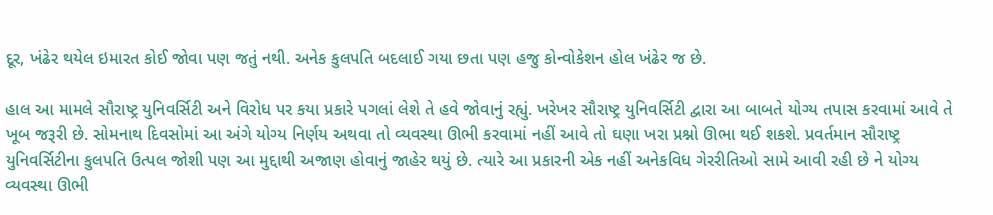દૂર, ખંઢેર થયેલ ઇમારત કોઈ જોવા પણ જતું નથી. અનેક કુલપતિ બદલાઈ ગયા છતા પણ હજુ કોન્વોકેશન હોલ ખંઢેર જ છે.

હાલ આ મામલે સૌરાષ્ટ્ર યુનિવર્સિટી અને વિરોધ પર કયા પ્રકારે પગલાં લેશે તે હવે જોવાનું રહ્યું. ખરેખર સૌરાષ્ટ્ર યુનિવર્સિટી દ્વારા આ બાબતે યોગ્ય તપાસ કરવામાં આવે તે ખૂબ જરૂરી છે. સોમનાથ દિવસોમાં આ અંગે યોગ્ય નિર્ણય અથવા તો વ્યવસ્થા ઊભી કરવામાં નહીં આવે તો ઘણા ખરા પ્રશ્નો ઊભા થઈ શકશે. પ્રવર્તમાન સૌરાષ્ટ્ર યુનિવર્સિટીના કુલપતિ ઉત્પલ જોશી પણ આ મુદ્દાથી અજાણ હોવાનું જાહેર થયું છે. ત્યારે આ પ્રકારની એક નહીં અનેકવિધ ગેરરીતિઓ સામે આવી રહી છે ને યોગ્ય વ્યવસ્થા ઊભી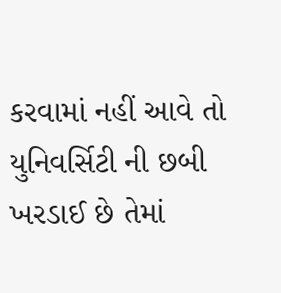કરવામાં નહીં આવે તો યુનિવર્સિટી ની છબી ખરડાઈ છે તેમાં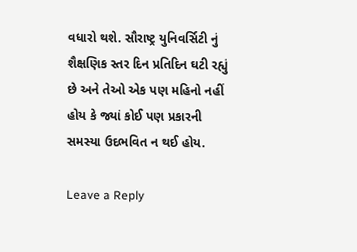વધારો થશે. સૌરાષ્ટ્ર યુનિવર્સિટી નું શૈક્ષણિક સ્તર દિન પ્રતિદિન ઘટી રહ્યું છે અને તેઓ એક પણ મહિનો નહીં હોય કે જ્યાં કોઈ પણ પ્રકારની સમસ્યા ઉદભવિત ન થઈ હોય.

Leave a Reply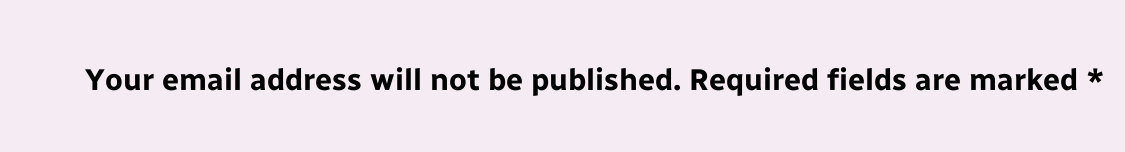Your email address will not be published. Required fields are marked *